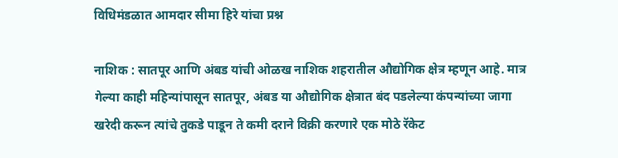विधिमंडळात आमदार सीमा हिरे यांचा प्रश्न

नाशिक : सातपूर आणि अंबड यांची ओळख नाशिक शहरातील औद्योगिक क्षेत्र म्हणून आहे. मात्र गेल्या काही महिन्यांपासून सातपूर, अंबड या औद्योगिक क्षेत्रात बंद पडलेल्या कंपन्यांच्या जागा खरेदी करून त्यांचे तुकडे पाडून ते कमी दराने विक्री करणारे एक मोठे रॅकेट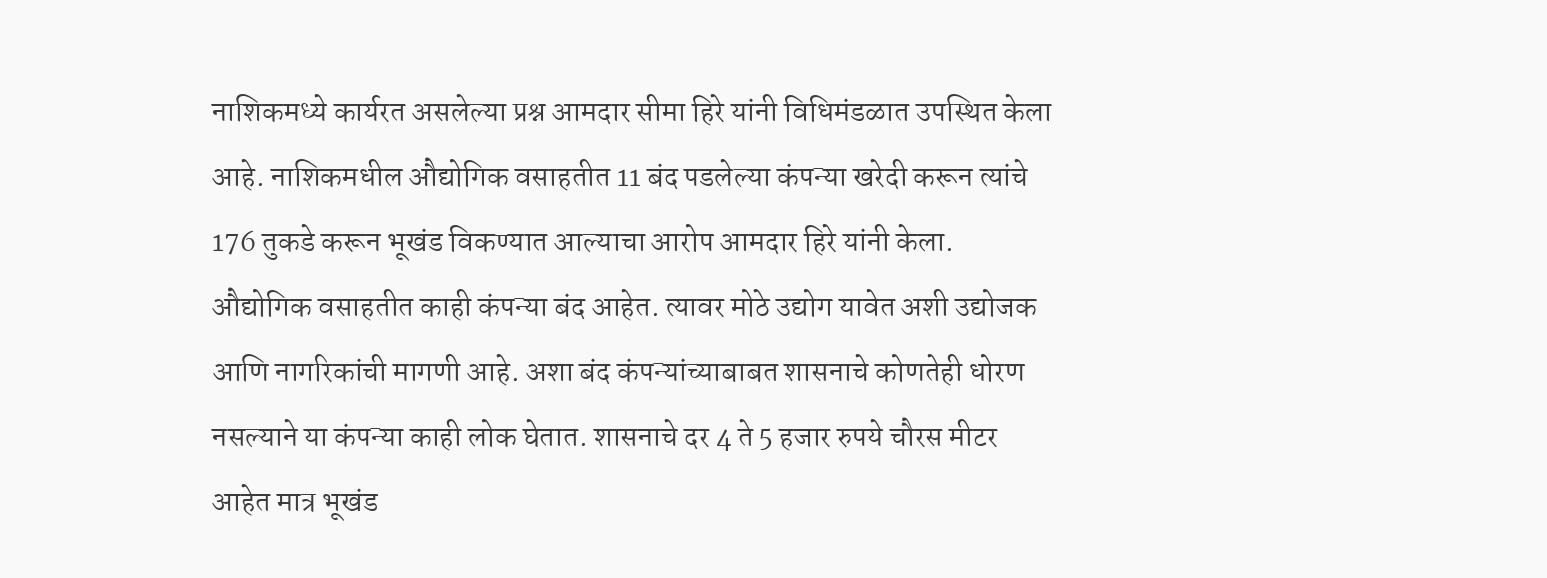नाशिकमध्ये कार्यरत असलेल्या प्रश्न आमदार सीमा हिरे यांनी विधिमंडळात उपस्थित केला आहे. नाशिकमधील औद्योगिक वसाहतीत 11 बंद पडलेल्या कंपन्या खरेदी करून त्यांचे 176 तुकडे करून भूखंड विकण्यात आल्याचा आरोप आमदार हिरे यांनी केला. औद्योगिक वसाहतीत काही कंपन्या बंद आहेत. त्यावर मोठे उद्योग यावेत अशी उद्योजक आणि नागरिकांची मागणी आहे. अशा बंद कंपन्यांच्याबाबत शासनाचे कोणतेही धोरण नसल्याने या कंपन्या काही लोक घेतात. शासनाचे दर 4 ते 5 हजार रुपये चौरस मीटर आहेत मात्र भूखंड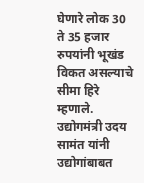घेणारे लोक 30 ते 35 हजार रुपयांनी भूखंड विकत असल्याचे सीमा हिरे म्हणाले. उद्योगमंत्री उदय सामंत यांनी उद्योगांबाबत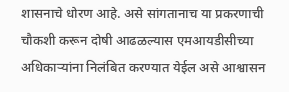शासनाचे धोरण आहे. असे सांगतानाच या प्रकरणाची चौकशी करून दोषी आढळल्यास एमआयडीसीच्या अधिकाऱ्यांना निलंबित करण्यात येईल असे आश्वासन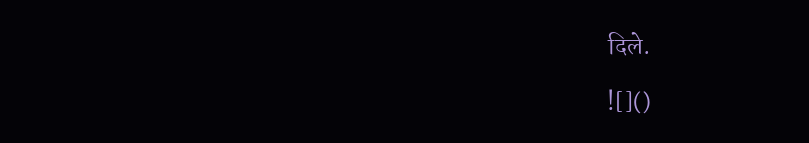दिले.

![]()